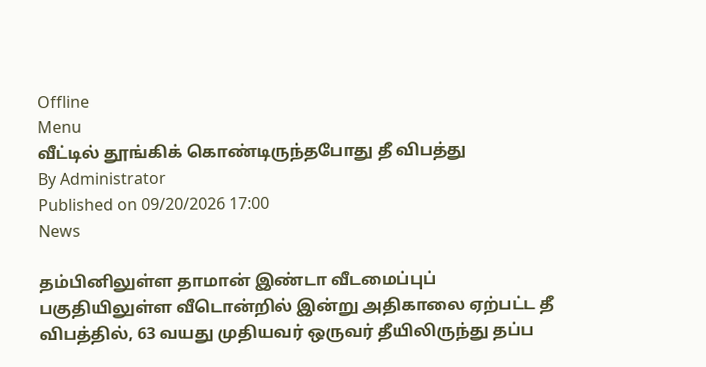Offline
Menu
வீட்டில் தூங்கிக் கொண்டிருந்தபோது தீ விபத்து
By Administrator
Published on 09/20/2026 17:00
News

தம்பினிலுள்ள தாமான் இண்டா வீடமைப்புப் பகுதியிலுள்ள வீடொன்றில் இன்று அதிகாலை ஏற்பட்ட தீ விபத்தில், 63 வயது முதியவர் ஒருவர் தீயிலிருந்து தப்ப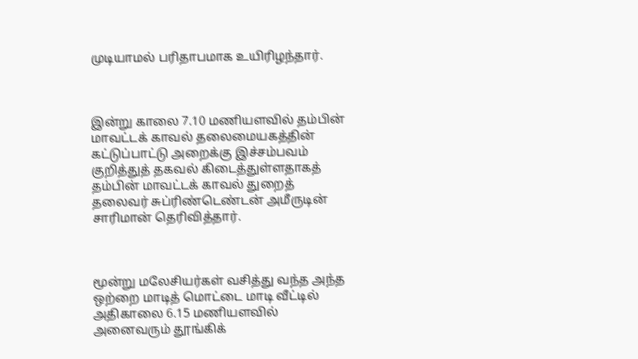முடியாமல் பரிதாபமாக உயிரிழந்தார்.



இன்று காலை 7.10 மணியளவில் தம்பின் மாவட்டக் காவல் தலைமையகத்தின் கட்டுப்பாட்டு அறைக்கு இச்சம்பவம் குறித்துத் தகவல் கிடைத்துள்ளதாகத் தம்பின் மாவட்டக் காவல் துறைத் தலைவர் சுப்ரிண்டெண்டன் அமீருடின் சாரிமான் தெரிவித்தார்.



மூன்று மலேசியர்கள் வசித்து வந்த அந்த ஒற்றை மாடித் மொட்டை மாடி வீட்டில் அதிகாலை 6.15 மணியளவில் அனைவரும் தூங்கிக்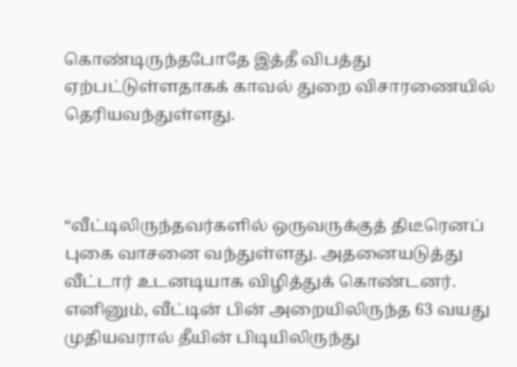கொண்டிருந்தபோதே இத்தீ விபத்து ஏற்பட்டுள்ளதாகக் காவல் துறை விசாரணையில் தெரியவந்துள்ளது.



“வீட்டிலிருந்தவர்களில் ஒருவருக்குத் திடீரெனப் புகை வாசனை வந்துள்ளது. அதனையடுத்து வீட்டார் உடனடியாக விழித்துக் கொண்டனர். எனினும், வீட்டின் பின் அறையிலிருந்த 63 வயது முதியவரால் தீயின் பிடியிலிருந்து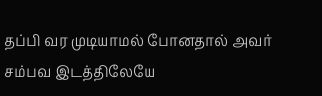தப்பி வர முடியாமல் போனதால் அவர் சம்பவ இடத்திலேயே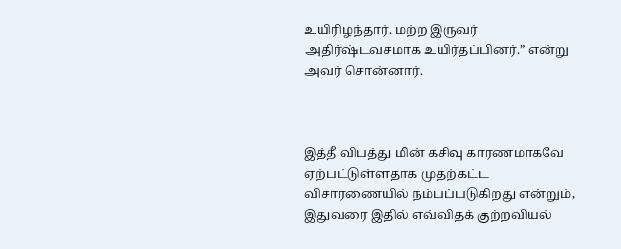உயிரிழந்தார். மற்ற இருவர் அதிர்ஷ்டவசமாக உயிர்தப்பினர்.” என்று அவர் சொன்னார்.



இத்தீ விபத்து மின் கசிவு காரணமாகவே ஏற்பட்டுள்ளதாக முதற்கட்ட விசாரணையில் நம்பப்படுகிறது என்றும், இதுவரை இதில் எவ்விதக் குற்றவியல்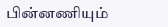பின்னணியும்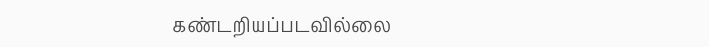கண்டறியப்படவில்லை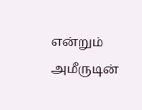என்றும் அமீருடின்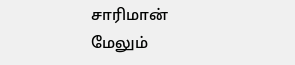சாரிமான் மேலும்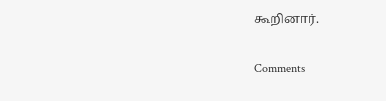கூறினார்.

Comments